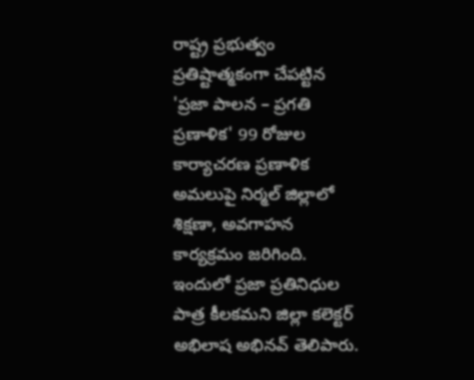రాష్ట్ర ప్రభుత్వం ప్రతిష్టాత్మకంగా చేపట్టిన 'ప్రజా పాలన – ప్రగతి ప్రణాళిక' 99 రోజుల కార్యాచరణ ప్రణాళిక అమలుపై నిర్మల్ జిల్లాలో శిక్షణా, అవగాహన కార్యక్రమం జరిగింది. ఇందులో ప్రజా ప్రతినిధుల పాత్ర కీలకమని జిల్లా కలెక్టర్ అభిలాష అభినవ్ తెలిపారు.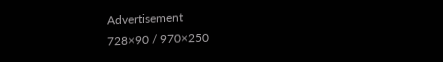Advertisement
728×90 / 970×250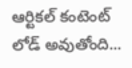ఆర్టికల్ కంటెంట్ లోడ్ అవుతోంది...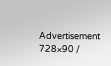Advertisement
728×90 /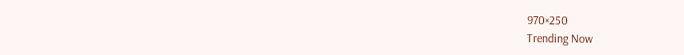970×250
Trending Now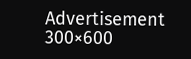Advertisement
300×600